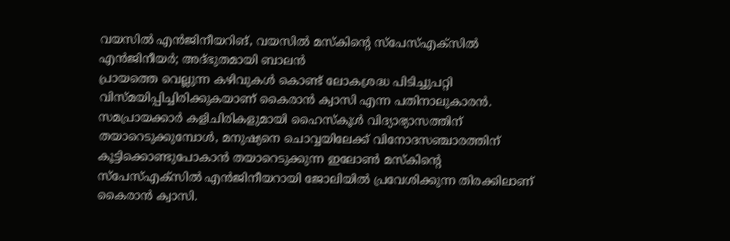വയസിൽ എൻജിനീയറിങ്, വയസിൽ മസ്കിന്റെ സ്പേസ്എക്സിൽ എൻജിനീയർ; അദ്ഭുതമായി ബാലൻ
പ്രായത്തെ വെല്ലുന്ന കഴിവുകൾ കൊണ്ട് ലോകശ്രദ്ധ പിടിച്ചുപറ്റി വിസ്മയിപ്പിച്ചിരിക്കുകയാണ് കൈരാൻ ക്വാസി എന്ന പതിനാലുകാരൻ. സമപ്രായക്കാർ കളിചിരികളുമായി ഹൈസ്കൂൾ വിദ്യാഭ്യാസത്തിന് തയാറെടുക്കുമ്പോൾ, മനുഷ്യനെ ചൊവ്വയിലേക്ക് വിനോദസഞ്ചാരത്തിന് കൂട്ടിക്കൊണ്ടുപോകാൻ തയാറെടുക്കുന്ന ഇലോൺ മസ്കിന്റെ സ്പേസ്എക്സിൽ എൻജിനീയറായി ജോലിയിൽ പ്രവേശിക്കുന്ന തിരക്കിലാണ് കൈരാൻ ക്വാസി.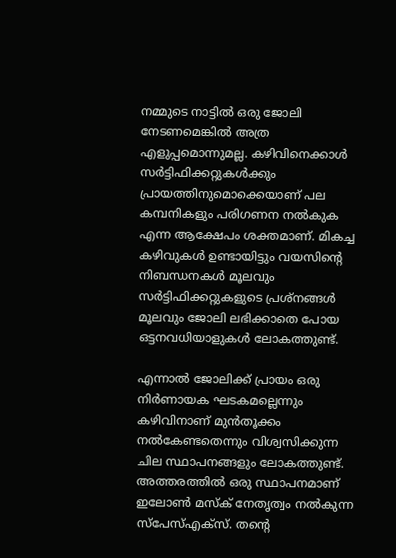നമ്മുടെ നാട്ടിൽ ഒരു ജോലി നേടണമെങ്കിൽ അത്ര എളുപ്പമൊന്നുമല്ല. കഴിവിനെക്കാൾ സർട്ടിഫിക്കറ്റുകൾക്കും പ്രായത്തിനുമൊക്കെയാണ് പല കമ്പനികളും പരിഗണന നൽകുക എന്ന ആക്ഷേപം ശക്തമാണ്. മികച്ച കഴിവുകൾ ഉണ്ടായിട്ടും വയസിന്റെ നിബന്ധനകൾ മൂലവും സർട്ടിഫിക്കറ്റുകളുടെ പ്രശ്നങ്ങൾ മൂലവും ജോലി ലഭിക്കാതെ പോയ ഒട്ടനവധിയാളുകൾ ലോകത്തുണ്ട്.

എന്നാൽ ജോലിക്ക് പ്രായം ഒരു നിർണായക ഘടകമല്ലെന്നും കഴിവിനാണ് മുൻതൂക്കം നൽകേണ്ടതെന്നും വിശ്വസിക്കുന്ന ചില സ്ഥാപനങ്ങളും ലോകത്തുണ്ട്. അത്തരത്തിൽ ഒരു സ്ഥാപനമാണ് ഇലോൺ മസ്ക് നേതൃത്വം നൽകുന്ന സ്പേസ്എക്സ്. തന്റെ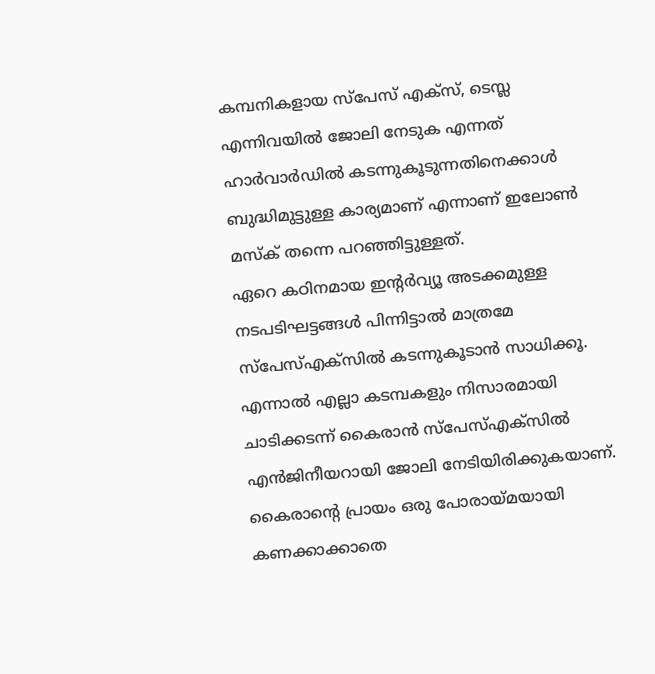കമ്പനികളായ സ്പേസ് എക്സ്, ടെസ്ല എന്നിവയിൽ ജോലി നേടുക എന്നത് ഹാർവാർഡിൽ കടന്നുകൂടുന്നതിനെക്കാൾ ബുദ്ധിമുട്ടുള്ള കാര്യമാണ് എന്നാണ് ഇലോൺ മസ്ക് തന്നെ പറഞ്ഞിട്ടുള്ളത്.
ഏറെ കഠിനമായ ഇന്റർവ്യൂ അടക്കമുള്ള നടപടിഘട്ടങ്ങൾ പിന്നിട്ടാൽ മാത്രമേ സ്പേസ്എക്സിൽ കടന്നുകൂടാൻ സാധിക്കൂ. എന്നാൽ എല്ലാ കടമ്പകളും നിസാരമായി ചാടിക്കടന്ന് കൈരാൻ സ്പേസ്എക്സിൽ എൻജിനീയറായി ജോലി നേടിയിരിക്കുകയാണ്. കൈരാന്റെ പ്രായം ഒരു പോരായ്മയായി കണക്കാക്കാതെ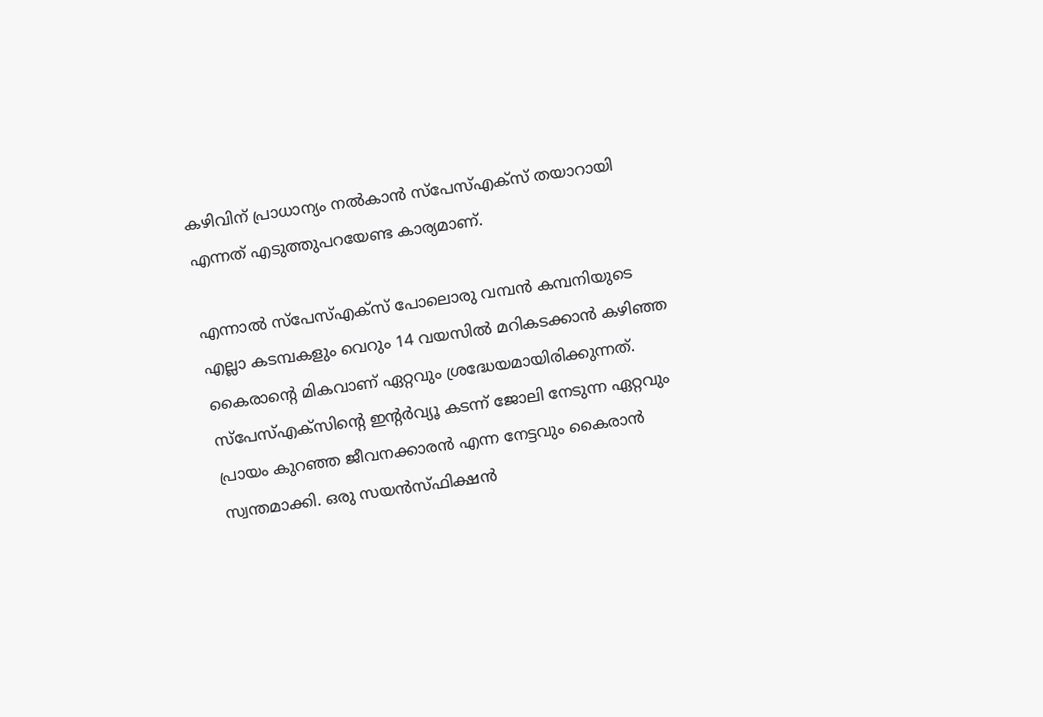കഴിവിന് പ്രാധാന്യം നൽകാൻ സ്പേസ്എക്സ് തയാറായി എന്നത് എടുത്തുപറയേണ്ട കാര്യമാണ്.

എന്നാൽ സ്പേസ്എക്സ് പോലൊരു വമ്പൻ കമ്പനിയുടെ എല്ലാ കടമ്പകളും വെറും 14 വയസിൽ മറികടക്കാൻ കഴിഞ്ഞ കൈരാന്റെ മികവാണ് ഏറ്റവും ശ്രദ്ധേയമായിരിക്കുന്നത്. സ്പേസ്എക്സിന്റെ ഇന്റർവ്യൂ കടന്ന് ജോലി നേടുന്ന ഏറ്റവും പ്രായം കുറഞ്ഞ ജീവനക്കാരൻ എന്ന നേട്ടവും കൈരാൻ സ്വന്തമാക്കി. ഒരു സയൻസ്ഫിക്ഷൻ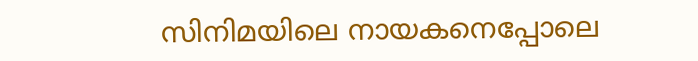സിനിമയിലെ നായകനെപ്പോലെ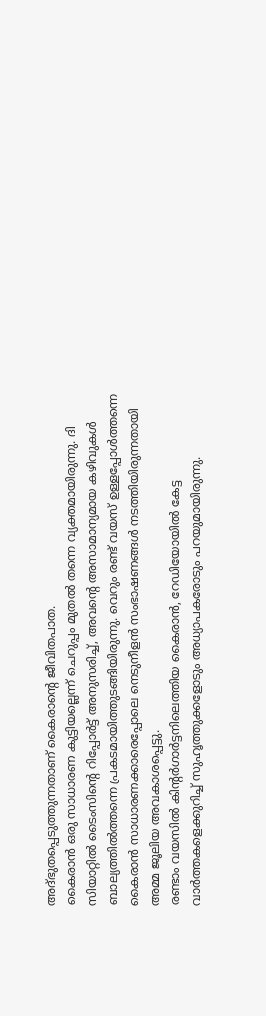അദ്ഭുതപ്പെടുത്തുന്നതാണ് കൈരാന്റെ ജീവിതപാത.
കൈരാൻ ഒരു സാധാരണ കുട്ടിയല്ലെന്ന് ചെറുപ്പം മുതൽ തന്നെ വ്യക്തമായിരുന്നു. ദി സിയാറ്റിൽ ടൈംസിന്റെ റിപ്പോർട്ട് അനുസരിച്ച്, അവന്റെ അസാമാന്യമായ കഴിവുകൾ ബാല്യത്തിൽത്തന്നെ പ്രകടമായിത്തുടങ്ങിയിരുന്നു. വെറും രണ്ട് വയസ് ഉള്ളപ്പോൾത്തന്നെ കൈരാൻ സാധാരണക്കാരെപ്പോലെ നെടുനീളൻ സംഭാഷണങ്ങൾ നടത്തിയിരുന്നതായി അമ്മ ജൂലിയ അവകാശപ്പെട്ടു.
രണ്ടാം വയസിൽ കിന്റർഗാർട്ടനിലെത്തിയ കൈരാൻ, റേഡിയോയിൽ കേട്ട വാർത്തകളെക്കുറിച്ച് സുഹൃത്തുക്കളോടും അധ്യാപകരോടും പറയുമായിരുന്നു.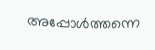അപ്പോൾത്തന്നെ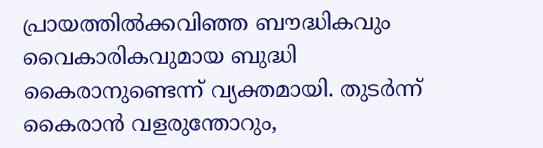പ്രായത്തിൽക്കവിഞ്ഞ ബൗദ്ധികവും വൈകാരികവുമായ ബുദ്ധി കൈരാനുണ്ടെന്ന് വ്യക്തമായി. തുടർന്ന് കൈരാൻ വളരുന്തോറും,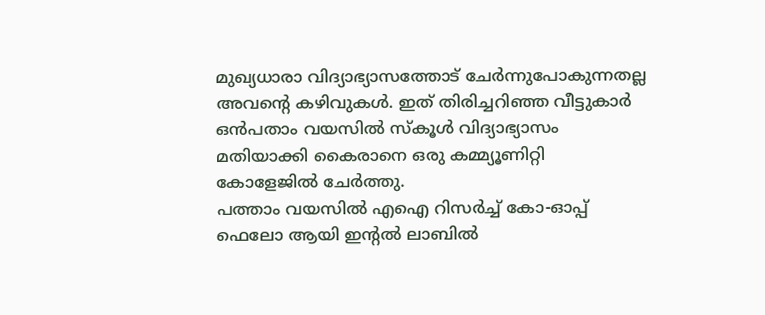മുഖ്യധാരാ വിദ്യാഭ്യാസത്തോട് ചേർന്നുപോകുന്നതല്ല അവന്റെ കഴിവുകൾ. ഇത് തിരിച്ചറിഞ്ഞ വീട്ടുകാർ ഒൻപതാം വയസിൽ സ്കൂൾ വിദ്യാഭ്യാസം മതിയാക്കി കൈരാനെ ഒരു കമ്മ്യൂണിറ്റി കോളേജിൽ ചേർത്തു.
പത്താം വയസിൽ എഐ റിസർച്ച് കോ-ഓപ്പ് ഫെലോ ആയി ഇന്റൽ ലാബിൽ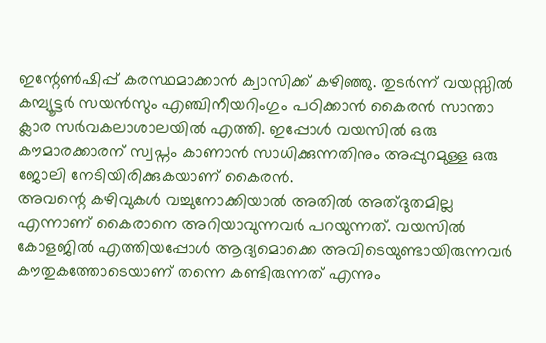ഇന്റേൺഷിപ്പ് കരസ്ഥമാക്കാൻ ക്വാസിക്ക് കഴിഞ്ഞു. തുടർന്ന് വയസ്സിൽ കമ്പ്യൂട്ടർ സയൻസും എഞ്ചിനീയറിംഗും പഠിക്കാൻ കൈരൻ സാന്താ ക്ലാര സർവകലാശാലയിൽ എത്തി. ഇപ്പോൾ വയസിൽ ഒരു കൗമാരക്കാരന് സ്വപ്നം കാണാൻ സാധിക്കുന്നതിനും അപ്പുറമുള്ള ഒരു ജോലി നേടിയിരിക്കുകയാണ് കൈരൻ.
അവന്റെ കഴിവുകൾ വച്ചുനോക്കിയാൽ അതിൽ അത്ദുതമില്ല എന്നാണ് കൈരാനെ അറിയാവുന്നവർ പറയുന്നത്. വയസിൽ കോളജിൽ എത്തിയപ്പോൾ ആദ്യമൊക്കെ അവിടെയുണ്ടായിരുന്നവർ കൗതുകത്തോടെയാണ് തന്നെ കണ്ടിരുന്നത് എന്നും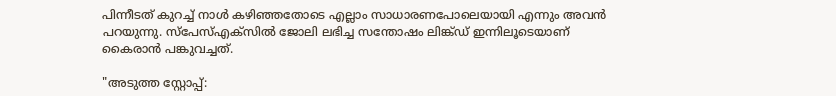പിന്നീടത് കുറച്ച് നാൾ കഴിഞ്ഞതോടെ എല്ലാം സാധാരണപോലെയായി എന്നും അവൻ പറയുന്നു. സ്പേസ്എക്സിൽ ജോലി ലഭിച്ച സന്തോഷം ലിങ്ക്ഡ് ഇന്നിലൂടെയാണ് കൈരാൻ പങ്കുവച്ചത്.

"അടുത്ത സ്റ്റോപ്പ്: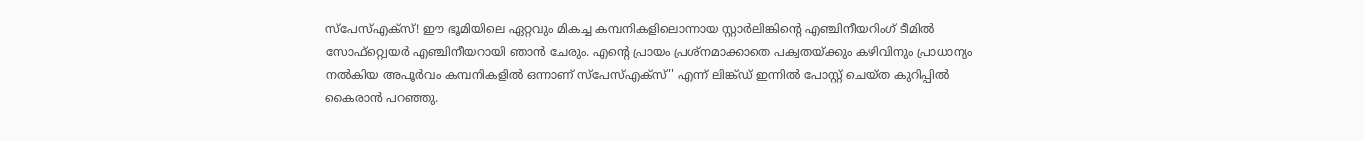സ്പേസ്എക്സ്! ഈ ഭൂമിയിലെ ഏറ്റവും മികച്ച കമ്പനികളിലൊന്നായ സ്റ്റാർലിങ്കിന്റെ എഞ്ചിനീയറിംഗ് ടീമിൽ സോഫ്റ്റ്വെയർ എഞ്ചിനീയറായി ഞാൻ ചേരും. എന്റെ പ്രായം പ്രശ്നമാക്കാതെ പക്വതയ്ക്കും കഴിവിനും പ്രാധാന്യം നൽകിയ അപൂർവം കമ്പനികളിൽ ഒന്നാണ് സ്പേസ്എക്സ്'' എന്ന് ലിങ്ക്ഡ് ഇന്നിൽ പോസ്റ്റ് ചെയ്ത കുറിപ്പിൽ കൈരാൻ പറഞ്ഞു.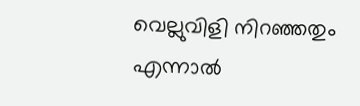വെല്ലുവിളി നിറഞ്ഞതും എന്നാൽ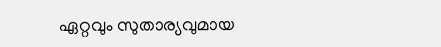ഏറ്റവും സുതാര്യവുമായ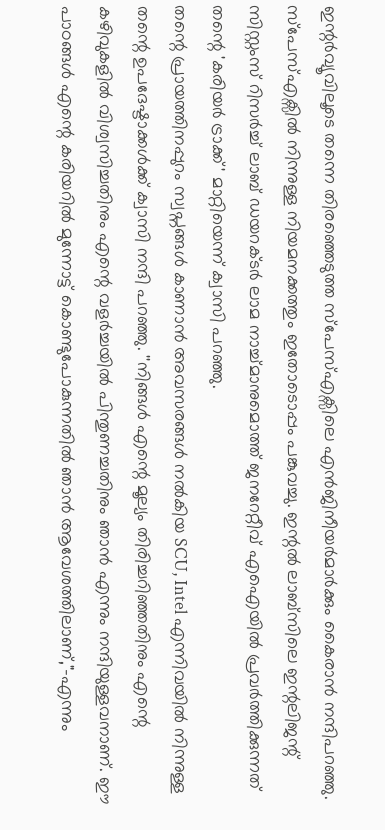ഇന്റർവ്യൂവിലൂടെ തന്നെ തിരഞ്ഞെടുത്ത സ്പേസ്എക്സിലെ എൻജിനീയർമാർക്കും കൈരാൻ നന്ദിപറഞ്ഞു. സ്പേസ്എക്സിൽ നിന്നുള്ള നിയമനക്കത്തും ഇതോടൊപ്പം പങ്കുവച്ചു. ഇന്റൽ ലാബ്സിലെ ഇന്റലിജന്റ് സിസ്റ്റംസ് റിസർച്ച് ലാബ് ഡയറക്ടർ ലാമ നാച്ച്മാനുമൊത്ത് ജനറേറ്റീവ് എഐയിൽ പ്രവർത്തിക്കുന്നത് തന്റെ 'കരിയർ ട്രാക്ക്' മാറ്റിയെന്ന് ക്വാസി പറഞ്ഞു.
തന്റെ പ്രായത്തിനപ്പുറം സ്വപ്നങ്ങൾ കാണാൻ അവസരങ്ങൾ നൽകിയ SCU, Intel എന്നിവയിൽ നിന്നുള്ള തന്റെ ഉപദേഷ്ടാക്കൾക്ക് ക്വാസി നന്ദി പറഞ്ഞു. ''നിങ്ങൾ എന്റെ മൂല്യം തിരിച്ചറിഞ്ഞതിനും എന്റെ കഴിവുകളിൽ വിശ്വസിച്ചതിനും എന്റെ വളർച്ചയിൽ പിന്തുണച്ചതിനും ഞാൻ എന്നും നന്ദിയുള്ളവനാണ്. ഈ പാഠങ്ങൾ എന്റെ കരിയറിൽ മുന്നോട്ട് കൊണ്ടുപോകുന്നതിൽ ഞാൻ ആവേശത്തിലാണ്,"-എന്നും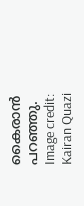കൈരാൻ പറഞ്ഞു.
Image credit: Kairan Quazi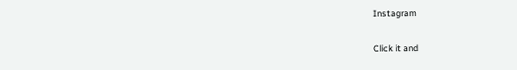Instagram


Click it and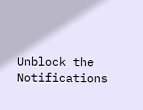Unblock the Notifications